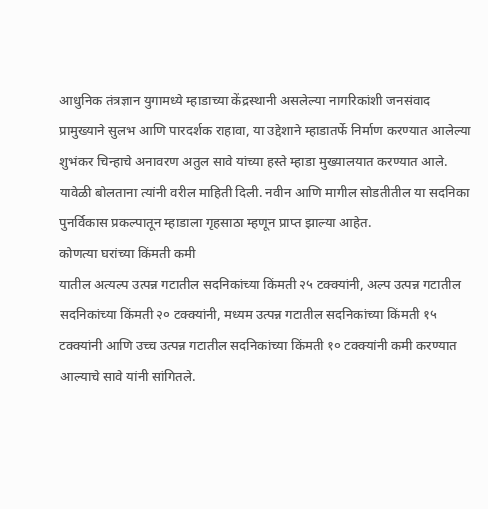आधुनिक तंत्रज्ञान युगामध्ये म्हाडाच्या केंद्रस्थानी असलेल्या नागरिकांशी जनसंवाद प्रामुख्याने सुलभ आणि पारदर्शक राहावा, या उद्देशाने म्हाडातर्फे निर्माण करण्यात आलेल्या शुभंकर चिन्हाचे अनावरण अतुल सावे यांच्या हस्ते म्हाडा मुख्यालयात करण्यात आले. यावेळी बोलताना त्यांनी वरील माहिती दिली. नवीन आणि मागील सोडतीतील या सदनिका पुनर्विकास प्रकल्पातून म्हाडाला गृहसाठा म्हणून प्राप्त झाल्या आहेत.
कोणत्या घरांच्या किंमती कमी
यातील अत्यल्प उत्पन्न गटातील सदनिकांच्या किंमती २५ टक्क्यांनी, अल्प उत्पन्न गटातील सदनिकांच्या किंमती २० टक्क्यांनी, मध्यम उत्पन्न गटातील सदनिकांच्या किंमती १५ टक्क्यांनी आणि उच्च उत्पन्न गटातील सदनिकांच्या किंमती १० टक्क्यांनी कमी करण्यात आल्याचे सावे यांनी सांगितले.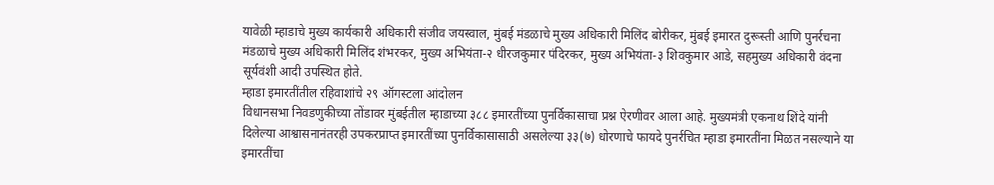यावेळी म्हाडाचे मुख्य कार्यकारी अधिकारी संजीव जयस्वाल, मुंबई मंडळाचे मुख्य अधिकारी मिलिंद बोरीकर, मुंबई इमारत दुरूस्ती आणि पुनर्रचना मंडळाचे मुख्य अधिकारी मिलिंद शंभरकर, मुख्य अभियंता-२ धीरजकुमार पंदिरकर, मुख्य अभियंता-३ शिवकुमार आडे, सहमुख्य अधिकारी वंदना सूर्यवंशी आदी उपस्थित होते.
म्हाडा इमारतींतील रहिवाशांचे २९ ऑगस्टला आंदोलन
विधानसभा निवडणुकीच्या तोंडावर मुंबईतील म्हाडाच्या ३८८ इमारतींच्या पुनर्विकासाचा प्रश्न ऐरणीवर आला आहे. मुख्यमंत्री एकनाथ शिंदे यांनी दिलेल्या आश्वासनानंतरही उपकरप्राप्त इमारतींच्या पुनर्विकासासाठी असलेल्या ३३(७) धोरणाचे फायदे पुनर्रचित म्हाडा इमारतींना मिळत नसल्याने या इमारतींचा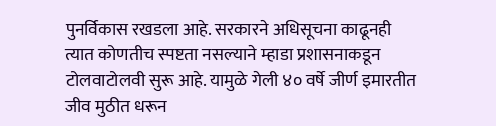पुनर्विकास रखडला आहे. सरकारने अधिसूचना काढूनही त्यात कोणतीच स्पष्टता नसल्याने म्हाडा प्रशासनाकडून टोलवाटोलवी सुरू आहे. यामुळे गेली ४० वर्षे जीर्ण इमारतीत जीव मुठीत धरून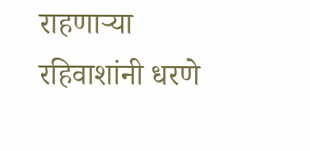राहणाऱ्या रहिवाशांनी धरणे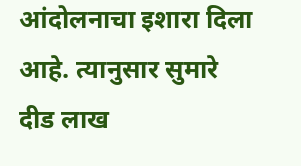आंदोलनाचा इशारा दिला आहे. त्यानुसार सुमारे दीड लाख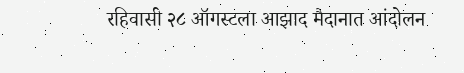रहिवासी २८ ऑगस्टला आझाद मैदानात आंदोलन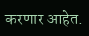करणार आहेत.